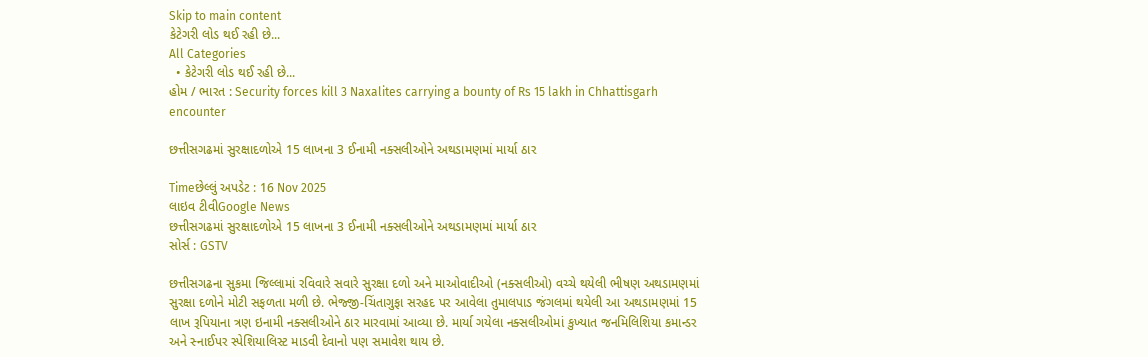Skip to main content
કેટેગરી લોડ થઈ રહી છે...
All Categories
  • કેટેગરી લોડ થઈ રહી છે...
હોમ / ભારત : Security forces kill 3 Naxalites carrying a bounty of Rs 15 lakh in Chhattisgarh encounter

છત્તીસગઢમાં સુરક્ષાદળોએ 15 લાખના 3 ઈનામી નક્સલીઓને અથડામણમાં માર્યા ઠાર

Timeછેલ્લું અપડેટ : 16 Nov 2025
લાઇવ ટીવીGoogle News
છત્તીસગઢમાં સુરક્ષાદળોએ 15 લાખના 3 ઈનામી નક્સલીઓને અથડામણમાં માર્યા ઠાર
સોર્સ : GSTV

છત્તીસગઢના સુકમા જિલ્લામાં રવિવારે સવારે સુરક્ષા દળો અને માઓવાદીઓ (નક્સલીઓ) વચ્ચે થયેલી ભીષણ અથડામણમાં સુરક્ષા દળોને મોટી સફળતા મળી છે. ભેજ્જી-ચિંતાગુફા સરહદ પર આવેલા તુમાલપાડ જંગલમાં થયેલી આ અથડામણમાં 15 લાખ રૂપિયાના ત્રણ ઇનામી નક્સલીઓને ઠાર મારવામાં આવ્યા છે. માર્યા ગયેલા નક્સલીઓમાં કુખ્યાત જનમિલિશિયા કમાન્ડર અને સ્નાઈપર સ્પેશિયાલિસ્ટ માડવી દેવાનો પણ સમાવેશ થાય છે.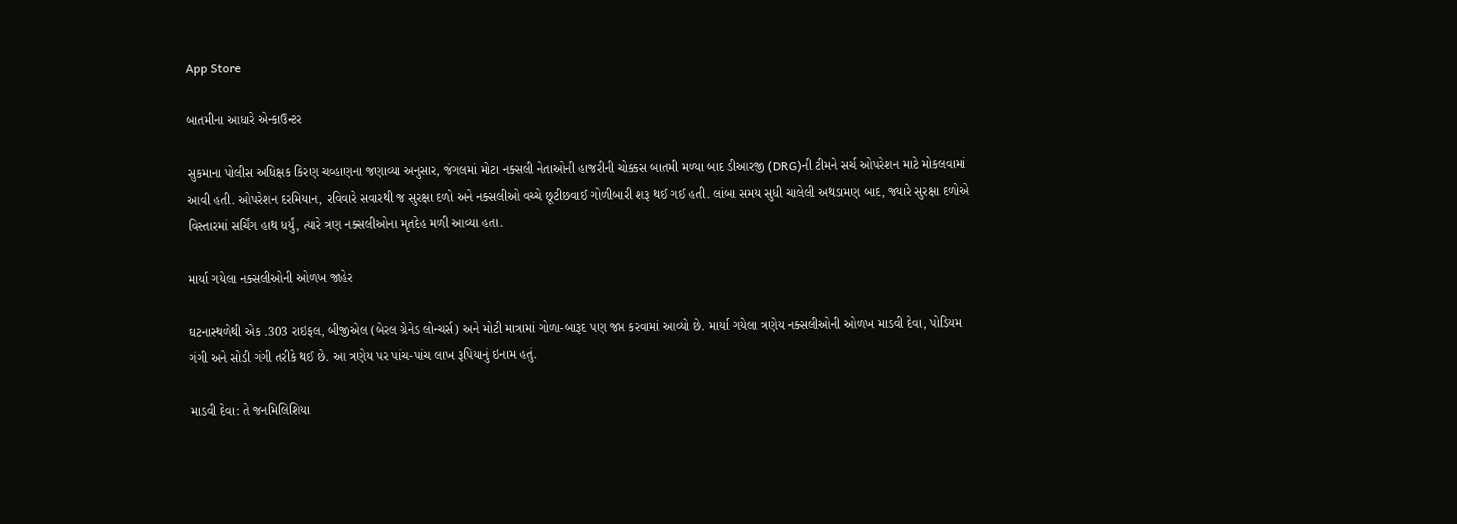App Store

બાતમીના આધારે એન્કાઉન્ટર

સુકમાના પોલીસ અધિક્ષક કિરણ ચવ્હાણના જણાવ્યા અનુસાર, જંગલમાં મોટા નક્સલી નેતાઓની હાજરીની ચોક્કસ બાતમી મળ્યા બાદ ડીઆરજી (DRG)ની ટીમને સર્ચ ઓપરેશન માટે મોકલવામાં આવી હતી. ઓપરેશન દરમિયાન, રવિવારે સવારથી જ સુરક્ષા દળો અને નક્સલીઓ વચ્ચે છૂટીછવાઈ ગોળીબારી શરૂ થઈ ગઈ હતી. લાંબા સમય સુધી ચાલેલી અથડામણ બાદ, જ્યારે સુરક્ષા દળોએ વિસ્તારમાં સર્ચિંગ હાથ ધર્યું, ત્યારે ત્રણ નક્સલીઓના મૃતદેહ મળી આવ્યા હતા.

માર્યા ગયેલા નક્સલીઓની ઓળખ જાહેર

ઘટનાસ્થળેથી એક .303 રાઇફલ, બીજીએલ (બેરલ ગ્રેનેડ લોન્ચર્સ) અને મોટી માત્રામાં ગોળા-બારૂદ પણ જપ્ત કરવામાં આવ્યો છે. માર્યા ગયેલા ત્રણેય નક્સલીઓની ઓળખ માડવી દેવા, પોડિયમ ગંગી અને સોડી ગંગી તરીકે થઈ છે. આ ત્રણેય પર પાંચ-પાંચ લાખ રૂપિયાનું ઇનામ હતું.

માડવી દેવા: તે જનમિલિશિયા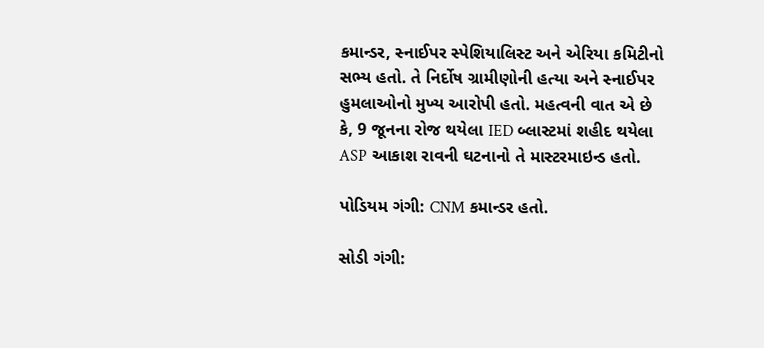કમાન્ડર, સ્નાઈપર સ્પેશિયાલિસ્ટ અને એરિયા કમિટીનો સભ્ય હતો. તે નિર્દોષ ગ્રામીણોની હત્યા અને સ્નાઈપર હુમલાઓનો મુખ્ય આરોપી હતો. મહત્વની વાત એ છે કે, 9 જૂનના રોજ થયેલા IED બ્લાસ્ટમાં શહીદ થયેલા ASP આકાશ રાવની ઘટનાનો તે માસ્ટરમાઇન્ડ હતો.

પોડિયમ ગંગી: CNM કમાન્ડર હતો.

સોડી ગંગી: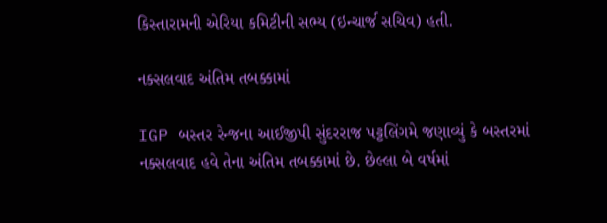કિસ્તારામની એરિયા કમિટીની સભ્ય (ઇન્ચાર્જ સચિવ) હતી.

નક્સલવાદ અંતિમ તબક્કામાં

IGP બસ્તર રેન્જના આઈજીપી સુંદરરાજ પટ્ટલિંગમે જણાવ્યું કે બસ્તરમાં નક્સલવાદ હવે તેના અંતિમ તબક્કામાં છે. છેલ્લા બે વર્ષમાં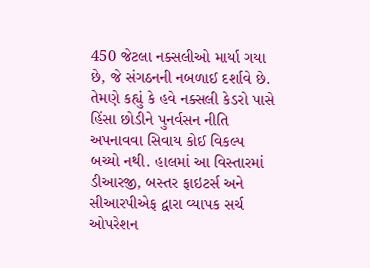450 જેટલા નક્સલીઓ માર્યા ગયા છે, જે સંગઠનની નબળાઈ દર્શાવે છે. તેમણે કહ્યું કે હવે નક્સલી કેડરો પાસે હિંસા છોડીને પુનર્વસન નીતિ અપનાવવા સિવાય કોઈ વિકલ્પ બચ્યો નથી. હાલમાં આ વિસ્તારમાં ડીઆરજી, બસ્તર ફાઇટર્સ અને સીઆરપીએફ દ્વારા વ્યાપક સર્ચ ઓપરેશન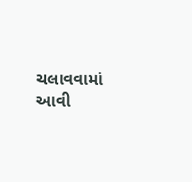ચલાવવામાં આવી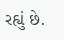રહ્યું છે.